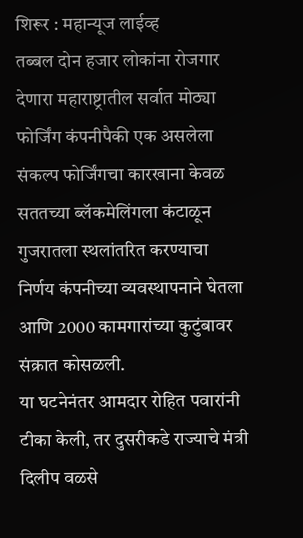शिरूर : महान्यूज लाईव्ह
तब्बल दोन हजार लोकांना रोजगार देणारा महाराष्ट्रातील सर्वात मोठ्या फोर्जिंग कंपनीपैकी एक असलेला संकल्प फोर्जिंगचा कारखाना केवळ सततच्या ब्लॅकमेलिंगला कंटाळून गुजरातला स्थलांतरित करण्याचा निर्णय कंपनीच्या व्यवस्थापनाने घेतला आणि 2000 कामगारांच्या कुटुंबावर संक्रात कोसळली.
या घटनेनंतर आमदार रोहित पवारांनी टीका केली, तर दुसरीकडे राज्याचे मंत्री दिलीप वळसे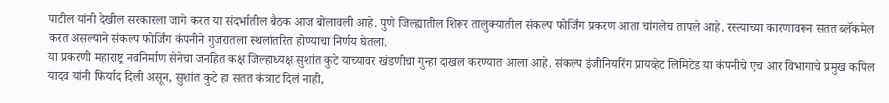पाटील यांनी देखील सरकारला जागे करत या संदर्भातील बैठक आज बोलावली आहे. पुणे जिल्ह्यातील शिरूर तालुक्यातील संकल्प फोर्जिंग प्रकरण आता चांगलेच तापले आहे. रस्त्याच्या कारणावरून सतत ब्लॅकमेल करत असल्याने संकल्प फोर्जिंग कंपनीने गुजरातला स्थलांतरित होण्याचा निर्णय घेतला.
या प्रकरणी महाराष्ट्र नवनिर्माण सेनेचा जनहित कक्ष जिल्हाध्यक्ष सुशांत कुटे याच्यावर खंडणीचा गुन्हा दाखल करण्यात आला आहे. संकल्प इंजीनियरिंग प्रायव्हेट लिमिटेड या कंपनीचे एच आर विभागाचे प्रमुख कपिल यादव यांनी फिर्याद दिली असून, सुशांत कुटे हा सतत कंत्राट दिलं नाही,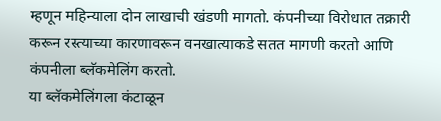म्हणून महिन्याला दोन लाखाची खंडणी मागतो. कंपनीच्या विरोधात तक्रारी करून रस्त्याच्या कारणावरून वनखात्याकडे सतत मागणी करतो आणि कंपनीला ब्लॅकमेलिंग करतो.
या ब्लॅकमेलिंगला कंटाळून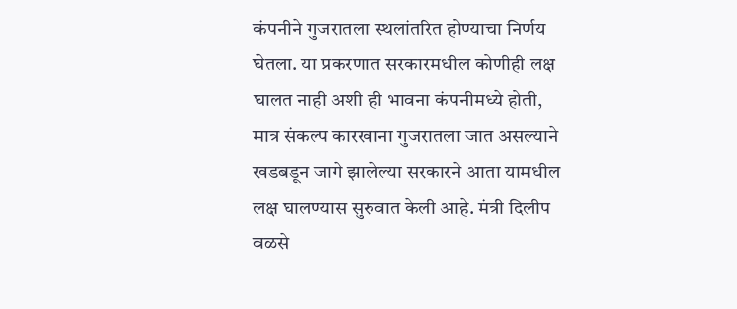कंपनीने गुजरातला स्थलांतरित होण्याचा निर्णय घेतला. या प्रकरणात सरकारमधील कोणीही लक्ष घालत नाही अशी ही भावना कंपनीमध्ये होती, मात्र संकल्प कारखाना गुजरातला जात असल्याने खडबडून जागे झालेल्या सरकारने आता यामधील लक्ष घालण्यास सुरुवात केली आहे. मंत्री दिलीप वळसे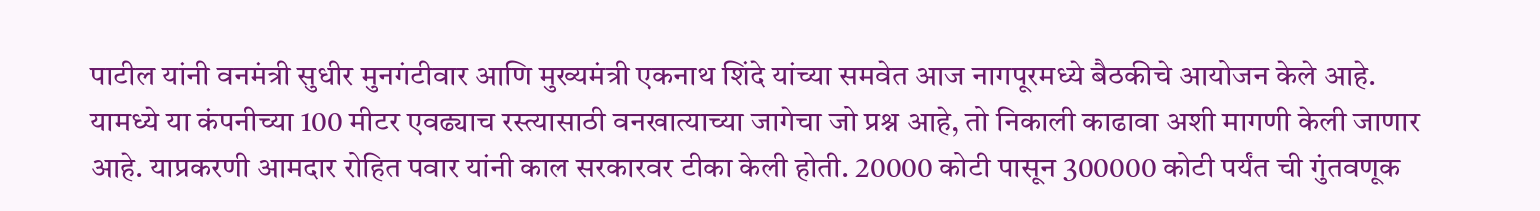पाटील यांनी वनमंत्री सुधीर मुनगंटीवार आणि मुख्यमंत्री एकनाथ शिंदे यांच्या समवेत आज नागपूरमध्ये बैठकीचे आयोजन केले आहे.
यामध्ये या कंपनीच्या 100 मीटर एवढ्याच रस्त्यासाठी वनखात्याच्या जागेचा जो प्रश्न आहे, तो निकाली काढावा अशी मागणी केली जाणार आहे. याप्रकरणी आमदार रोहित पवार यांनी काल सरकारवर टीका केली होती. 20000 कोटी पासून 300000 कोटी पर्यंत ची गुंतवणूक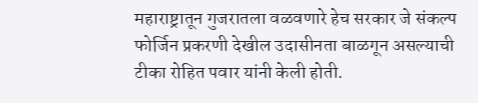महाराष्ट्रातून गुजरातला वळवणारे हेच सरकार जे संकल्प फोर्जिन प्रकरणी देखील उदासीनता बाळगून असल्याची टीका रोहित पवार यांनी केली होती.